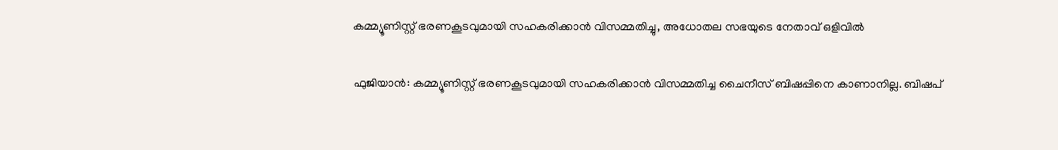കമ്മ്യൂണിസ്റ്റ് ഭരണകൂടവുമായി സഹകരിക്കാന്‍ വിസമ്മതിച്ചു, അധോതല സഭയുടെ നേതാവ് ഒളിവില്‍

ഫുജിയാന്‍: കമ്മ്യൂണിസ്റ്റ് ഭരണകൂടവുമായി സഹകരിക്കാന്‍ വിസമ്മതിച്ച ചൈനീസ് ബിഷപ്പിനെ കാണാനില്ല. ബിഷപ്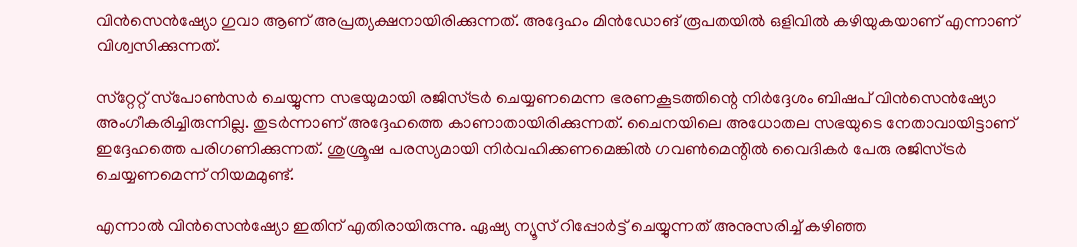വിന്‍സെന്‍ഷ്യോ ഗുവാ ആണ് അപ്രത്യക്ഷനായിരിക്കുന്നത്. അദ്ദേഹം മിന്‍ഡോങ് രൂപതയില്‍ ഒളിവില്‍ കഴിയുകയാണ് എന്നാണ് വിശ്വസിക്കുന്നത്.

സ്‌റ്റേറ്റ് സ്‌പോണ്‍സര്‍ ചെയ്യുന്ന സഭയുമായി രജിസ്ട്രര്‍ ചെയ്യണമെന്ന ഭരണകൂടത്തിന്റെ നിര്‍ദ്ദേശം ബിഷപ് വിന്‍സെന്‍ഷ്യോ അംഗീകരിച്ചിരുന്നില്ല. തുടര്‍ന്നാണ് അദ്ദേഹത്തെ കാണാതായിരിക്കുന്നത്. ചൈനയിലെ അധോതല സഭയുടെ നേതാവായിട്ടാണ് ഇദ്ദേഹത്തെ പരിഗണിക്കുന്നത്. ശുശ്രൂഷ പരസ്യമായി നിര്‍വഹിക്കണമെങ്കില്‍ ഗവണ്‍മെന്റില്‍ വൈദികര്‍ പേരു രജിസ്ട്രര്‍ ചെയ്യണമെന്ന് നിയമമുണ്ട്.

എന്നാല്‍ വിന്‍സെന്‍ഷ്യോ ഇതിന് എതിരായിരുന്നു. ഏഷ്യ ന്യൂസ് റിപ്പോര്‍ട്ട് ചെയ്യുന്നത് അനുസരിച്ച് കഴിഞ്ഞ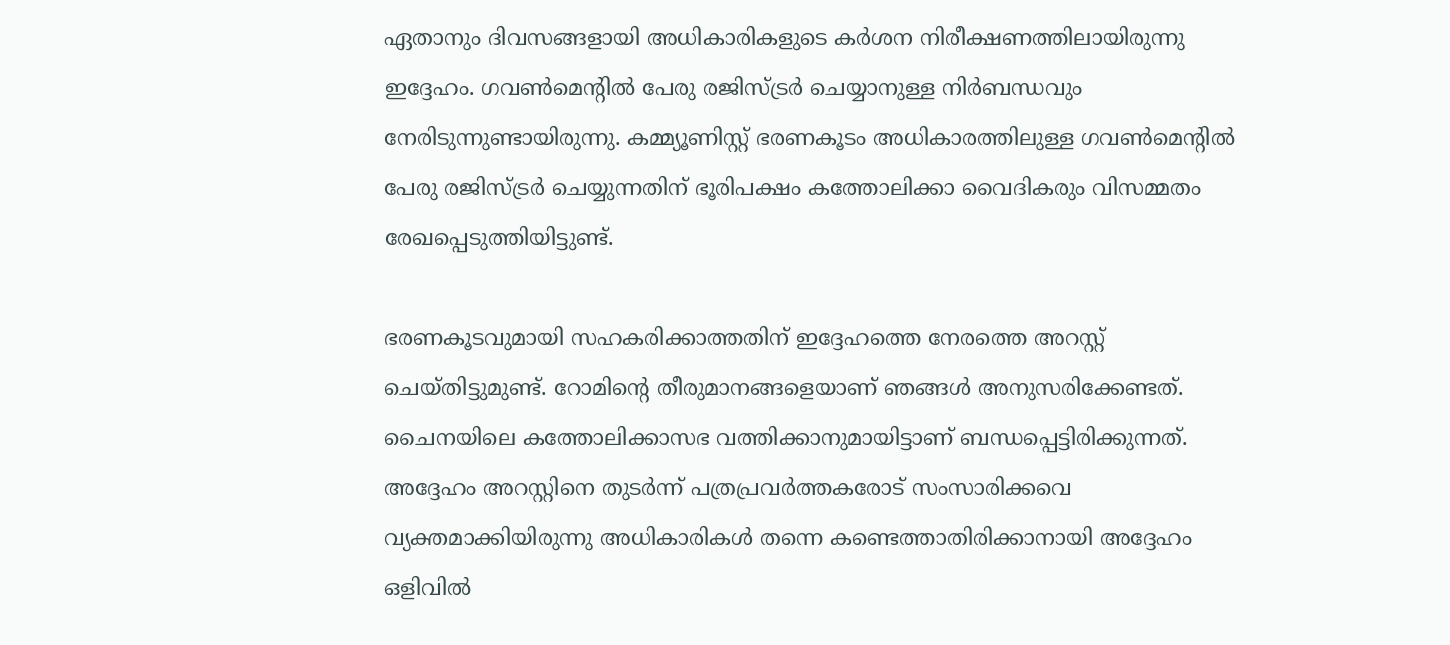ഏതാനും ദിവസങ്ങളായി അധികാരികളുടെ കര്‍ശന നിരീക്ഷണത്തിലായിരുന്നു ഇദ്ദേഹം. ഗവണ്‍മെന്റില്‍ പേരു രജിസ്ട്രര്‍ ചെയ്യാനുള്ള നിര്‍ബന്ധവും നേരിടുന്നുണ്ടായിരുന്നു. കമ്മ്യൂണിസ്റ്റ് ഭരണകൂടം അധികാരത്തിലുള്ള ഗവണ്‍മെന്റില്‍ പേരു രജിസ്ട്രര്‍ ചെയ്യുന്നതിന് ഭൂരിപക്ഷം കത്തോലിക്കാ വൈദികരും വിസമ്മതം രേഖപ്പെടുത്തിയിട്ടുണ്ട്.

ഭരണകൂടവുമായി സഹകരിക്കാത്തതിന് ഇദ്ദേഹത്തെ നേരത്തെ അറസ്റ്റ് ചെയ്തിട്ടുമുണ്ട്. റോമിന്റെ തീരുമാനങ്ങളെയാണ് ഞങ്ങള്‍ അനുസരിക്കേണ്ടത്. ചൈനയിലെ കത്തോലിക്കാസഭ വത്തിക്കാനുമായിട്ടാണ് ബന്ധപ്പെട്ടിരിക്കുന്നത്. അദ്ദേഹം അറസ്റ്റിനെ തുടര്‍ന്ന് പത്രപ്രവര്‍ത്തകരോട് സംസാരിക്കവെ വ്യക്തമാക്കിയിരുന്നു അധികാരികള്‍ തന്നെ കണ്ടെത്താതിരിക്കാനായി അദ്ദേഹം ഒളിവില്‍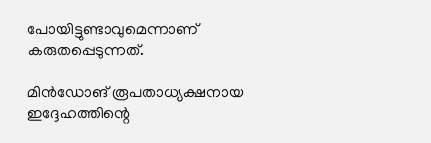പോയിട്ടുണ്ടാവുമെന്നാണ് കരുതപ്പെടുന്നത്.

മിന്‍ഡോങ് രൂപതാധ്യക്ഷനായ ഇദ്ദേഹത്തിന്റെ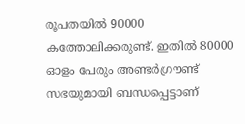രൂപതയില്‍ 90000 കത്തോലിക്കരുണ്ട്. ഇതില്‍ 80000 ഓളം പേരും അണ്ടര്‍ഗ്രൗണ്ട് സഭയുമായി ബന്ധപ്പെട്ടാണ്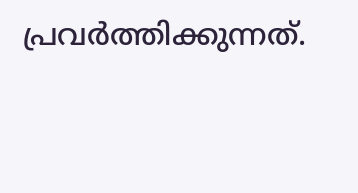പ്രവര്‍ത്തിക്കുന്നത്.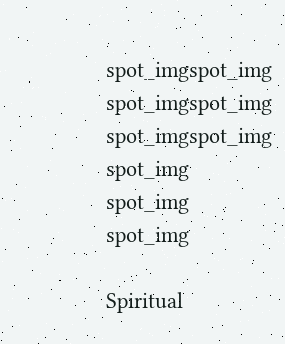spot_imgspot_img
spot_imgspot_img
spot_imgspot_img
spot_img
spot_img
spot_img

Spiritual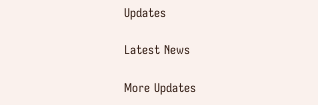Updates

Latest News

More Updates